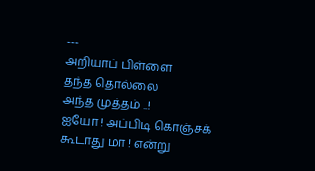---
அறியாப் பிள்ளை
தந்த தொல்லை
அந்த முத்தம் ..!
ஐயோ ! அப்பிடி கொஞ்சக்
கூடாது மா ! என்று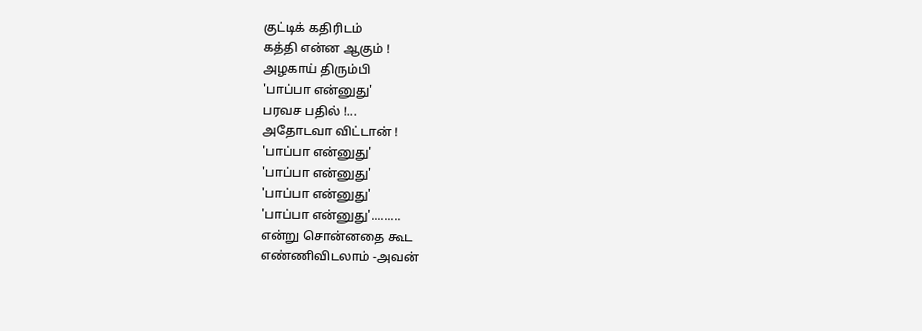குட்டிக் கதிரிடம்
கத்தி என்ன ஆகும் !
அழகாய் திரும்பி
'பாப்பா என்னுது'
பரவச பதில் !...
அதோடவா விட்டான் !
'பாப்பா என்னுது'
'பாப்பா என்னுது'
'பாப்பா என்னுது'
'பாப்பா என்னுது'.........
என்று சொன்னதை கூட
எண்ணிவிடலாம் -அவன்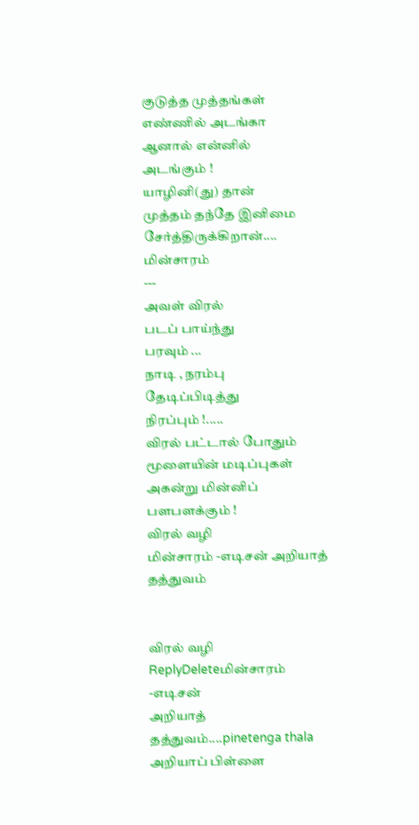குடுத்த முத்தங்கள்
எண்ணில் அடங்கா
ஆனால் என்னில்
அடங்கும் !
யாழினி(து) தான்
முத்தம் தந்தே இனிமை
சேர்த்திருக்கிறான்....
மின்சாரம்
---
அவள் விரல்
படப் பாய்ந்து
பரவும் ...
நாடி , நரம்பு
தேடிப்பிடித்து
நிரப்பும் !.....
விரல் பட்டால் போதும்
மூளையின் மடிப்புகள்
அகன்று மின்னிப்
பளபளக்கும் !
விரல் வழி
மின்சாரம் -எடிசன் அறியாத் தத்துவம்


விரல் வழி
ReplyDeleteமின்சாரம் -எடிசன்
அறியாத் தத்துவம்....pinetenga thala
அறியாப் பிள்ளை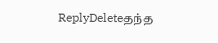ReplyDeleteதந்த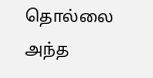தொல்லை
அந்த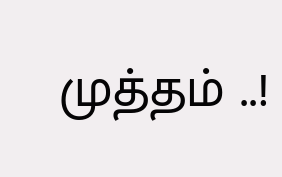முத்தம் ..!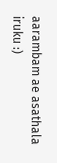aarambam ae asathala iruku :)